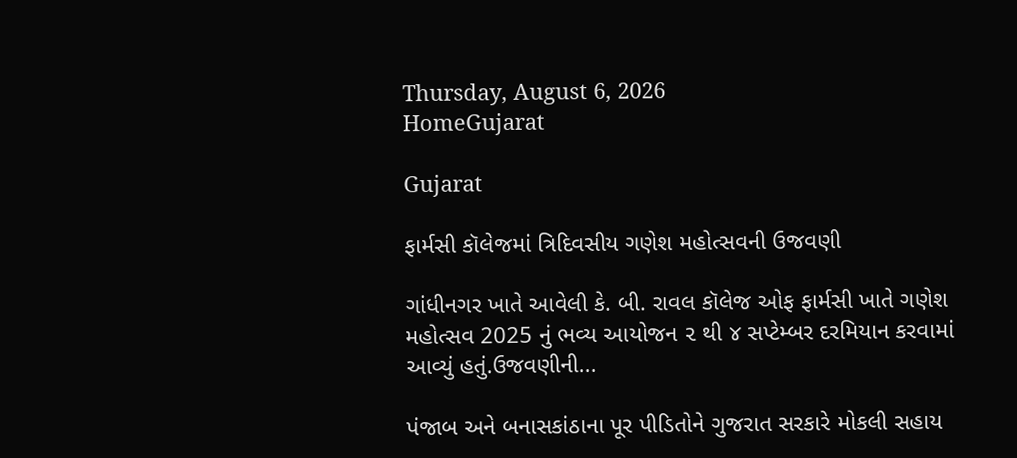Thursday, August 6, 2026
HomeGujarat

Gujarat

ફાર્મસી કૉલેજમાં ત્રિદિવસીય ગણેશ મહોત્સવની ઉજવણી

ગાંધીનગર ખાતે આવેલી કે. બી. રાવલ કૉલેજ ઓફ ફાર્મસી ખાતે ગણેશ મહોત્સવ 2025 નું ભવ્ય આયોજન ૨ થી ૪ સપ્ટેમ્બર દરમિયાન કરવામાં આવ્યું હતું.ઉજવણીની...

પંજાબ અને બનાસકાંઠાના પૂર પીડિતોને ગુજરાત સરકારે મોકલી સહાય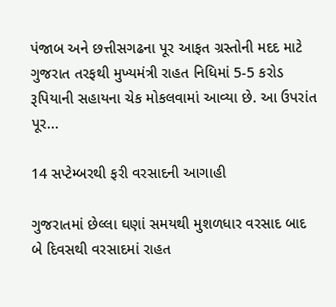પંજાબ અને છત્તીસગઢના પૂર આફત ગ્રસ્તોની મદદ માટે ગુજરાત તરફથી મુખ્યમંત્રી રાહત નિધિમાં 5-5 કરોડ રૂપિયાની સહાયના ચેક મોકલવામાં આવ્યા છે. આ ઉપરાંત પૂર...

14 સપ્ટેમ્બરથી ફરી વરસાદની આગાહી

ગુજરાતમાં છેલ્લા ઘણાં સમયથી મુશળધાર વરસાદ બાદ બે દિવસથી વરસાદમાં રાહત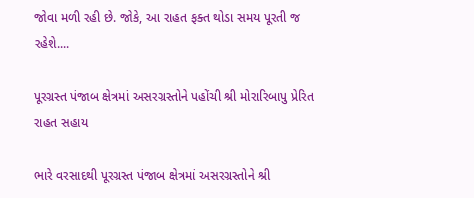જોવા મળી રહી છે. જોકે, આ રાહત ફક્ત થોડા સમય પૂરતી જ રહેશે....

પૂરગ્રસ્ત પંજાબ ક્ષેત્રમાં અસરગ્રસ્તોને પહોંચી શ્રી મોરારિબાપુ પ્રેરિત રાહત સહાય

ભારે વરસાદથી પૂરગ્રસ્ત પંજાબ ક્ષેત્રમાં અસરગ્રસ્તોને શ્રી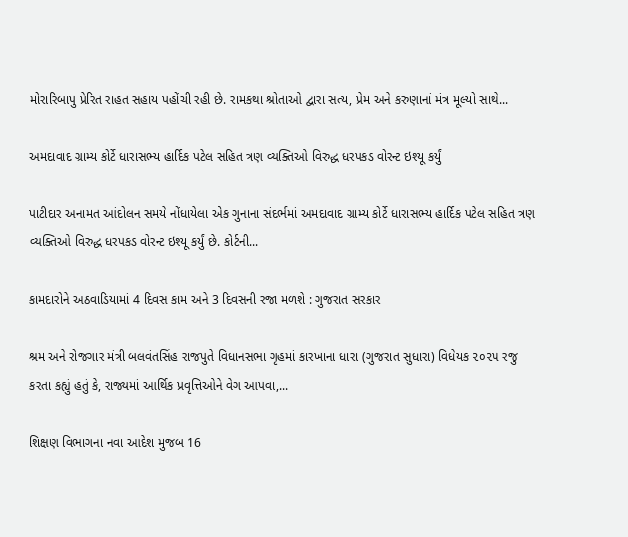મોરારિબાપુ પ્રેરિત રાહત સહાય પહોંચી રહી છે. રામકથા શ્રોતાઓ દ્વારા સત્ય, પ્રેમ અને કરુણાનાં મંત્ર મૂલ્યો સાથે...

અમદાવાદ ગ્રામ્ય કોર્ટે ધારાસભ્ય હાર્દિક પટેલ સહિત ત્રણ વ્યક્તિઓ વિરુદ્ધ ધરપકડ વોરન્ટ ઇશ્યૂ કર્યું

પાટીદાર અનામત આંદોલન સમયે નોંધાયેલા એક ગુનાના સંદર્ભમાં અમદાવાદ ગ્રામ્ય કોર્ટે ધારાસભ્ય હાર્દિક પટેલ સહિત ત્રણ વ્યક્તિઓ વિરુદ્ધ ધરપકડ વોરન્ટ ઇશ્યૂ કર્યું છે. કોર્ટની...

કામદારોને અઠવાડિયામાં 4 દિવસ કામ અને 3 દિવસની રજા મળશે : ગુજરાત સરકાર

શ્રમ અને રોજગાર મંત્રી બલવંતસિંહ રાજપુતે વિધાનસભા ગૃહમાં કારખાના ધારા (ગુજરાત સુધારા) વિધેયક ૨૦૨૫ રજુ કરતા કહ્યું હતું કે, રાજ્યમાં આર્થિક પ્રવૃત્તિઓને વેગ આપવા,...

શિક્ષણ વિભાગના નવા આદેશ મુજબ 16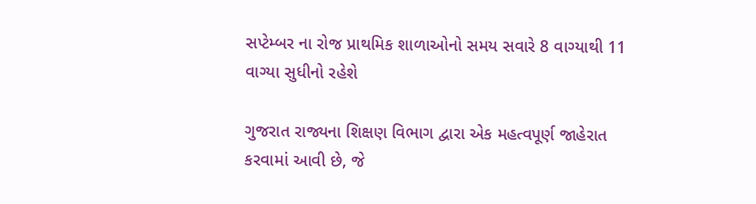સપ્ટેમ્બર ના રોજ પ્રાથમિક શાળાઓનો સમય સવારે 8 વાગ્યાથી 11 વાગ્યા સુધીનો રહેશે

ગુજરાત રાજ્યના શિક્ષણ વિભાગ દ્વારા એક મહત્વપૂર્ણ જાહેરાત કરવામાં આવી છે, જે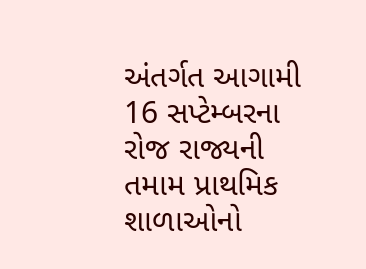અંતર્ગત આગામી 16 સપ્ટેમ્બરના રોજ રાજ્યની તમામ પ્રાથમિક શાળાઓનો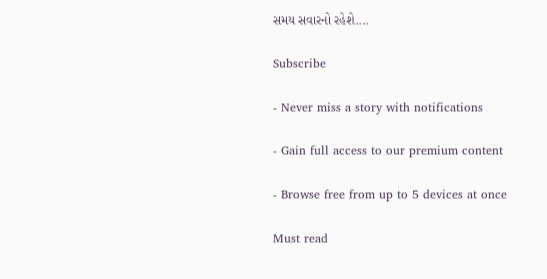સમય સવારનો રહેશે....

Subscribe

- Never miss a story with notifications

- Gain full access to our premium content

- Browse free from up to 5 devices at once

Must read